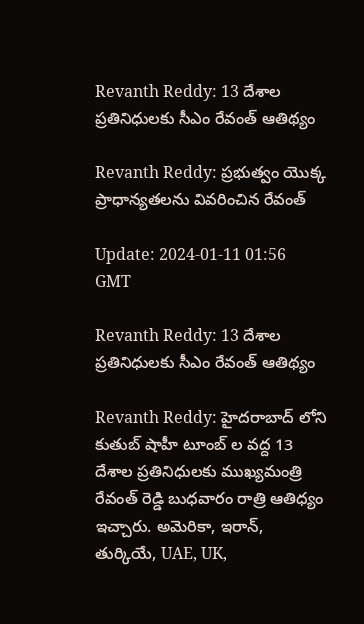Revanth Reddy: 13 దేశాల ప్రతినిధులకు సీఎం రేవంత్ ఆతిథ్యం

Revanth Reddy: ప్రభుత్వం యొక్క ప్రాధాన్యతలను వివరించిన రేవంత్

Update: 2024-01-11 01:56 GMT

Revanth Reddy: 13 దేశాల ప్రతినిధులకు సీఎం రేవంత్ ఆతిథ్యం

Revanth Reddy: హైదరాబాద్ లోని కుతుబ్ షాహీ టూంబ్ ల వద్ద 13 దేశాల ప్రతినిధులకు ముఖ్యమంత్రి రేవంత్ రెడ్డి బుధవారం రాత్రి ఆతిధ్యం ఇచ్చారు. అమెరికా, ఇరాన్, తుర్కియే, UAE, UK,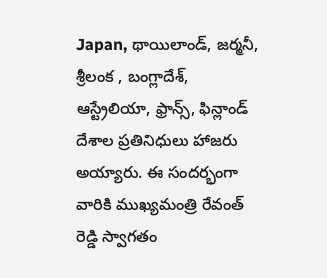Japan, థాయిలాండ్, జర్మనీ, శ్రీలంక , బంగ్లాదేశ్, ఆస్ట్రేలియా, ఫ్రాన్స్, ఫిన్లాండ్ దేశాల ప్రతినిధులు హాజరు అయ్యారు. ఈ సందర్భంగా వారికి ముఖ్యమంత్రి రేవంత్ రెడ్డి స్వాగతం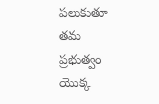పలుకుతూ తమ ప్రభుత్వం యొక్క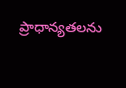ప్రాధాన్యతలను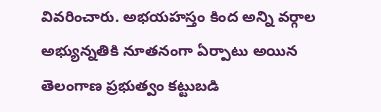వివరించారు. అభయహస్తం కింద అన్ని వర్గాల అభ్యున్నతికి నూతనంగా ఏర్పాటు అయిన తెలంగాణ ప్రభుత్వం కట్టుబడి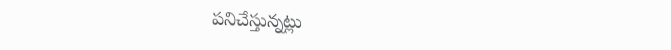పనిచేస్తున్నట్లు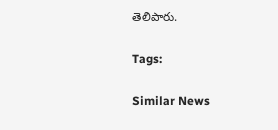తెలిపారు.

Tags:

Similar News